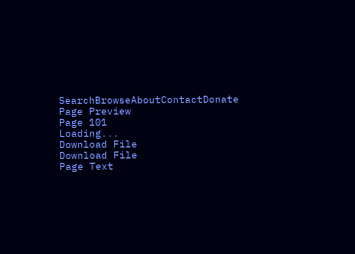SearchBrowseAboutContactDonate
Page Preview
Page 101
Loading...
Download File
Download File
Page Text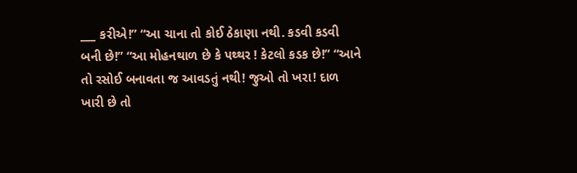___ કરીએ!” “આ ચાના તો કોઈ ઠેકાણા નથી. કડવી કડવી બની છે!” “આ મોહનથાળ છે કે પથ્થર ! કેટલો કડક છે!” “આને તો રસોઈ બનાવતા જ આવડતું નથી! જુઓ તો ખરા! દાળ ખારી છે તો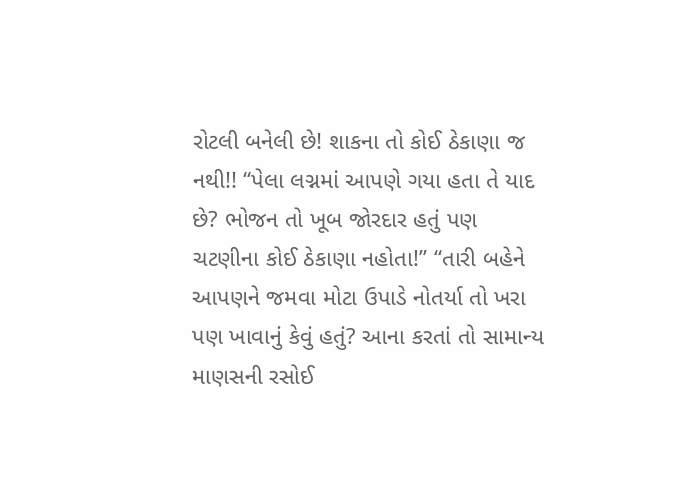રોટલી બનેલી છે! શાકના તો કોઈ ઠેકાણા જ નથી!! “પેલા લગ્નમાં આપણે ગયા હતા તે યાદ છે? ભોજન તો ખૂબ જોરદાર હતું પણ ચટણીના કોઈ ઠેકાણા નહોતા!” “તારી બહેને આપણને જમવા મોટા ઉપાડે નોતર્યા તો ખરા પણ ખાવાનું કેવું હતું? આના કરતાં તો સામાન્ય માણસની રસોઈ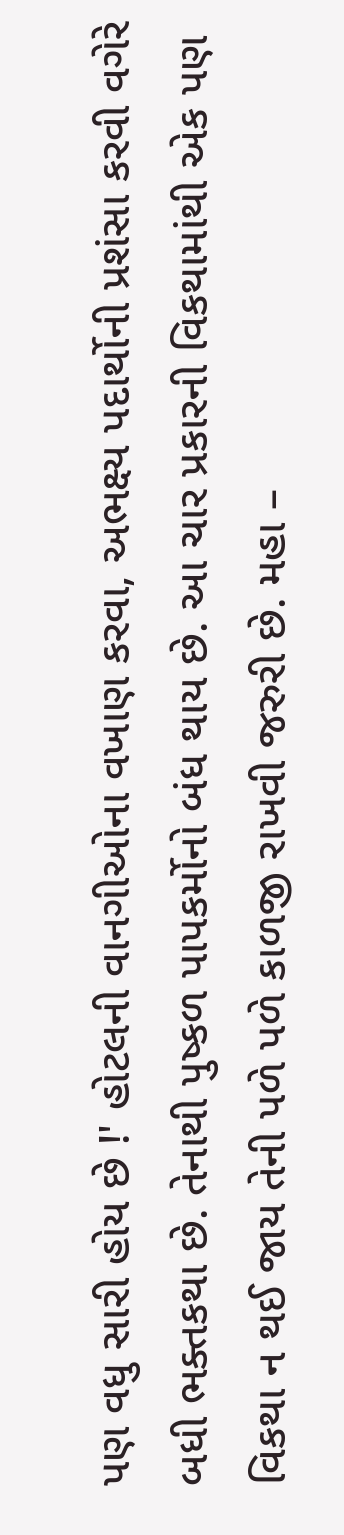પણ વધુ સારી હોય છે !' હોટલની વાનગીઓના વખાણ કરવા, અભક્ષ્ય પદાર્થોની પ્રશંસા કરવી વગેરે બધી ભક્તકથા છે. તેનાથી પુષ્કળ પાપકર્મોનો બંધ થાય છે. આ ચાર પ્રકારની વિકથામાંથી એક પણ વિકથા ન થઈ જાય તેની પળે પળે કાળજી રાખવી જરુરી છે. મહા –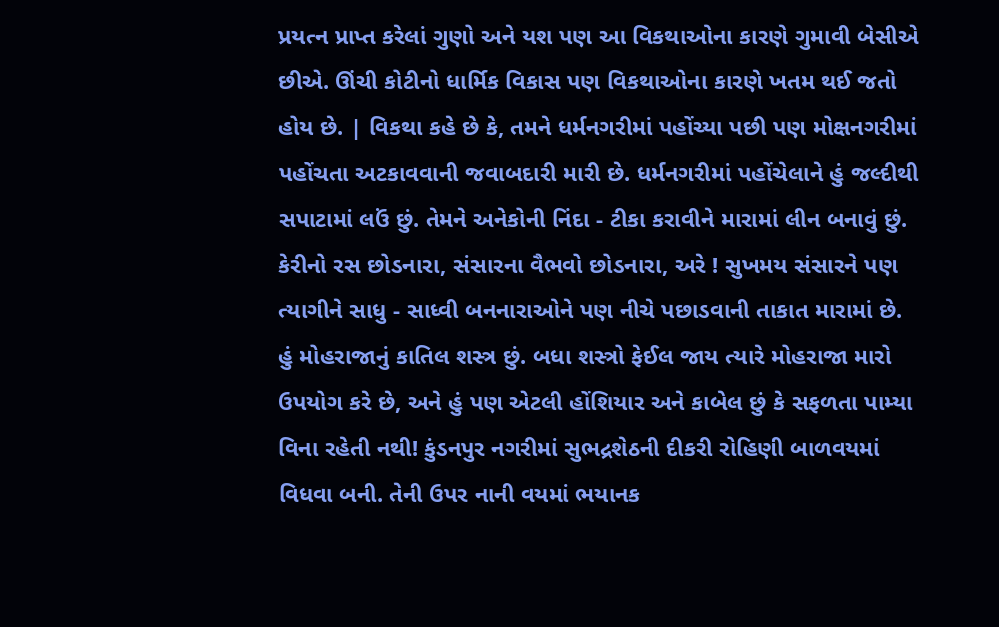પ્રયત્ન પ્રાપ્ત કરેલાં ગુણો અને યશ પણ આ વિકથાઓના કારણે ગુમાવી બેસીએ છીએ. ઊંચી કોટીનો ધાર્મિક વિકાસ પણ વિકથાઓના કારણે ખતમ થઈ જતો હોય છે. | વિકથા કહે છે કે, તમને ધર્મનગરીમાં પહોંચ્યા પછી પણ મોક્ષનગરીમાં પહોંચતા અટકાવવાની જવાબદારી મારી છે. ધર્મનગરીમાં પહોંચેલાને હું જલ્દીથી સપાટામાં લઉં છું. તેમને અનેકોની નિંદા - ટીકા કરાવીને મારામાં લીન બનાવું છું. કેરીનો રસ છોડનારા, સંસારના વૈભવો છોડનારા, અરે ! સુખમય સંસારને પણ ત્યાગીને સાધુ - સાધ્વી બનનારાઓને પણ નીચે પછાડવાની તાકાત મારામાં છે. હું મોહરાજાનું કાતિલ શસ્ત્ર છું. બધા શસ્ત્રો ફેઈલ જાય ત્યારે મોહરાજા મારો ઉપયોગ કરે છે, અને હું પણ એટલી હોંશિયાર અને કાબેલ છું કે સફળતા પામ્યા વિના રહેતી નથી! કુંડનપુર નગરીમાં સુભદ્રશેઠની દીકરી રોહિણી બાળવયમાં વિધવા બની. તેની ઉપર નાની વયમાં ભયાનક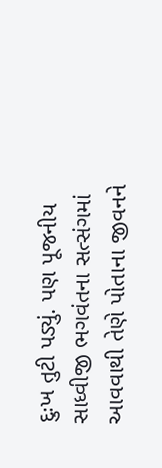દુઃખ તુટી પડ્યું. પણ પૂજનીય સાધ્વીજી ભગવંતના સત્સંગમાં આવવાથી તેણે પોતાના જીવનને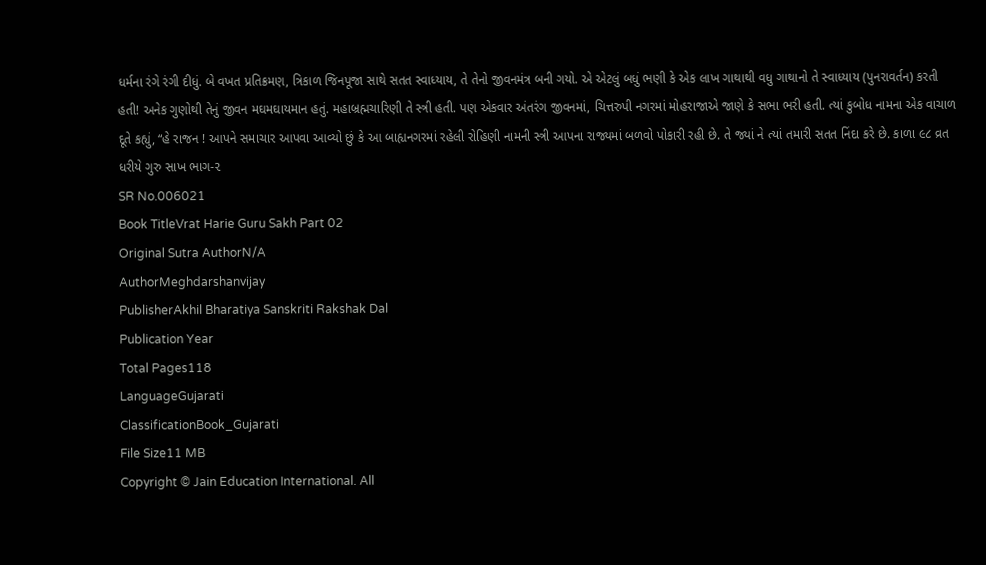ધર્મના રંગે રંગી દીધું. બે વખત પ્રતિક્રમણ, ત્રિકાળ જિનપૂજા સાથે સતત સ્વાધ્યાય, તે તેનો જીવનમંત્ર બની ગયો. એ એટલું બધું ભણી કે એક લાખ ગાથાથી વધુ ગાથાનો તે સ્વાધ્યાય (પુનરાવર્તન) કરતી હતી! અનેક ગુણોથી તેનું જીવન મઘમઘાયમાન હતું. મહાબ્રહ્મચારિણી તે સ્ત્રી હતી. પણ એકવાર અંતરંગ જીવનમાં, ચિત્તરુપી નગરમાં મોહરાજાએ જાણે કે સભા ભરી હતી. ત્યાં કુબોધ નામના એક વાચાળ દૂતે કહ્યું, “હે રાજન ! આપને સમાચાર આપવા આવ્યો છું કે આ બાહ્યનગરમાં રહેલી રોહિણી નામની સ્ત્રી આપના રાજ્યમાં બળવો પોકારી રહી છે. તે જ્યાં ને ત્યાં તમારી સતત નિંદા કરે છે. કાળા ૯૮ વ્રત ધરીયે ગુરુ સાખ ભાગ-૨
SR No.006021
Book TitleVrat Harie Guru Sakh Part 02
Original Sutra AuthorN/A
AuthorMeghdarshanvijay
PublisherAkhil Bharatiya Sanskriti Rakshak Dal
Publication Year
Total Pages118
LanguageGujarati
ClassificationBook_Gujarati
File Size11 MB
Copyright © Jain Education International. All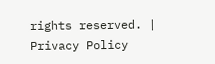rights reserved. | Privacy Policy